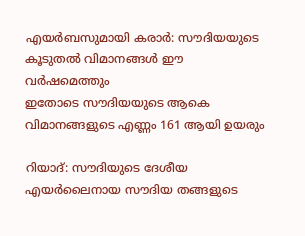എയർബസുമായി കരാർ: സൗദിയയുടെ കൂടുതൽ വിമാനങ്ങൾ ഈ വർഷമെത്തും
ഇതോടെ സൗദിയയുടെ ആകെ വിമാനങ്ങളുടെ എണ്ണം 161 ആയി ഉയരും

റിയാദ്: സൗദിയുടെ ദേശീയ എയർലൈനായ സൗദിയ തങ്ങളുടെ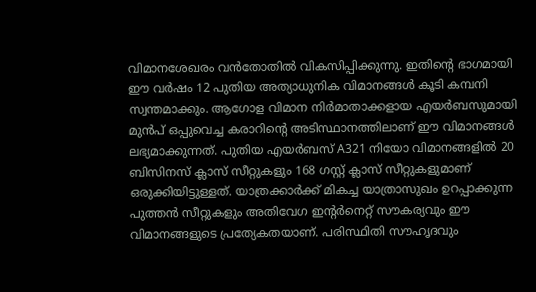വിമാനശേഖരം വൻതോതിൽ വികസിപ്പിക്കുന്നു. ഇതിന്റെ ഭാഗമായി ഈ വർഷം 12 പുതിയ അത്യാധുനിക വിമാനങ്ങൾ കൂടി കമ്പനി സ്വന്തമാക്കും. ആഗോള വിമാന നിർമാതാക്കളായ എയർബസുമായി മുൻപ് ഒപ്പുവെച്ച കരാറിന്റെ അടിസ്ഥാനത്തിലാണ് ഈ വിമാനങ്ങൾ ലഭ്യമാക്കുന്നത്. പുതിയ എയർബസ് A321 നിയോ വിമാനങ്ങളിൽ 20 ബിസിനസ് ക്ലാസ് സീറ്റുകളും 168 ഗസ്റ്റ് ക്ലാസ് സീറ്റുകളുമാണ് ഒരുക്കിയിട്ടുള്ളത്. യാത്രക്കാർക്ക് മികച്ച യാത്രാസുഖം ഉറപ്പാക്കുന്ന പുത്തൻ സീറ്റുകളും അതിവേഗ ഇന്റർനെറ്റ് സൗകര്യവും ഈ വിമാനങ്ങളുടെ പ്രത്യേകതയാണ്. പരിസ്ഥിതി സൗഹൃദവും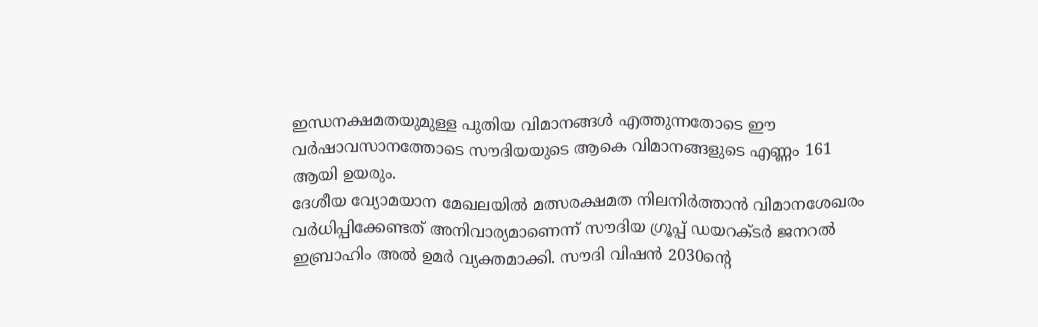ഇന്ധനക്ഷമതയുമുള്ള പുതിയ വിമാനങ്ങൾ എത്തുന്നതോടെ ഈ വർഷാവസാനത്തോടെ സൗദിയയുടെ ആകെ വിമാനങ്ങളുടെ എണ്ണം 161 ആയി ഉയരും.
ദേശീയ വ്യോമയാന മേഖലയിൽ മത്സരക്ഷമത നിലനിർത്താൻ വിമാനശേഖരം വർധിപ്പിക്കേണ്ടത് അനിവാര്യമാണെന്ന് സൗദിയ ഗ്രൂപ്പ് ഡയറക്ടർ ജനറൽ ഇബ്രാഹിം അൽ ഉമർ വ്യക്തമാക്കി. സൗദി വിഷൻ 2030ന്റെ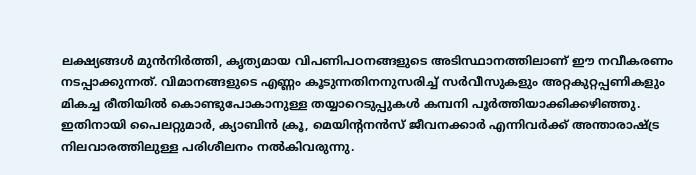ലക്ഷ്യങ്ങൾ മുൻനിർത്തി, കൃത്യമായ വിപണിപഠനങ്ങളുടെ അടിസ്ഥാനത്തിലാണ് ഈ നവീകരണം നടപ്പാക്കുന്നത്. വിമാനങ്ങളുടെ എണ്ണം കൂടുന്നതിനനുസരിച്ച് സർവീസുകളും അറ്റകുറ്റപ്പണികളും മികച്ച രീതിയിൽ കൊണ്ടുപോകാനുള്ള തയ്യാറെടുപ്പുകൾ കമ്പനി പൂർത്തിയാക്കിക്കഴിഞ്ഞു. ഇതിനായി പൈലറ്റുമാർ, ക്യാബിൻ ക്രൂ, മെയിന്റനൻസ് ജീവനക്കാർ എന്നിവർക്ക് അന്താരാഷ്ട്ര നിലവാരത്തിലുള്ള പരിശീലനം നൽകിവരുന്നു.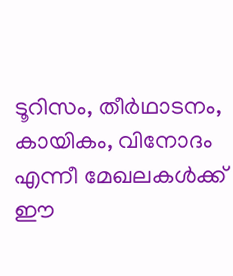ടൂറിസം, തീർഥാടനം, കായികം, വിനോദം എന്നീ മേഖലകൾക്ക് ഈ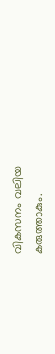വികസനം വലിയ കരുത്താകും.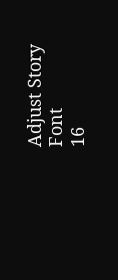Adjust Story Font
16